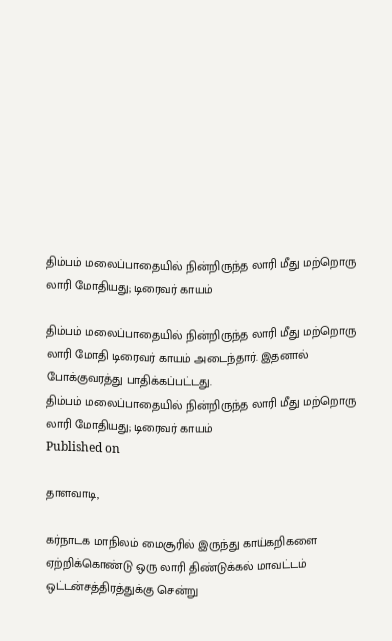திம்பம் மலைப்பாதையில் நின்றிருந்த லாரி மீது மற்றொரு லாரி மோதியது; டிரைவர் காயம்

திம்பம் மலைப்பாதையில் நின்றிருந்த லாரி மீது மற்றொரு லாரி மோதி டிரைவர் காயம் அடைந்தார். இதனால் போக்குவரத்து பாதிக்கப்பட்டது.
திம்பம் மலைப்பாதையில் நின்றிருந்த லாரி மீது மற்றொரு லாரி மோதியது; டிரைவர் காயம்
Published on

தாளவாடி,

கர்நாடக மாநிலம் மைசூரில் இருந்து காய்கறிகளை ஏற்றிக்கொண்டு ஒரு லாரி திண்டுக்கல் மாவட்டம் ஒட்டன்சத்திரத்துக்கு சென்று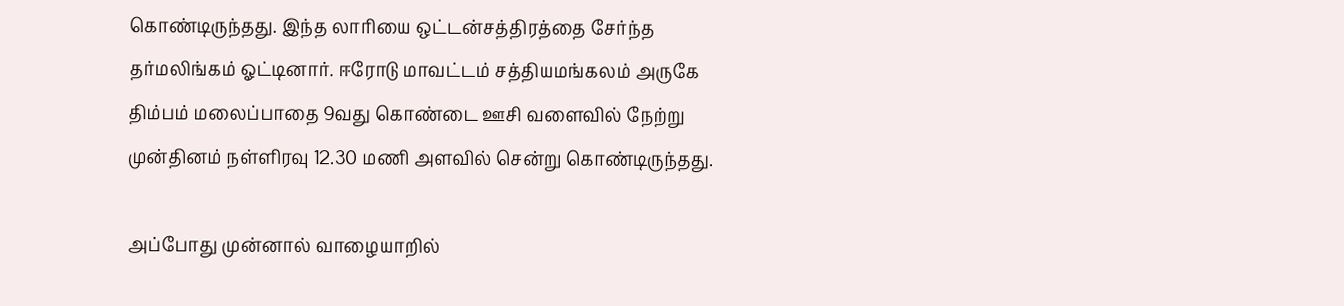கொண்டிருந்தது. இந்த லாரியை ஒட்டன்சத்திரத்தை சேர்ந்த தர்மலிங்கம் ஓட்டினார். ஈரோடு மாவட்டம் சத்தியமங்கலம் அருகே திம்பம் மலைப்பாதை 9வது கொண்டை ஊசி வளைவில் நேற்று முன்தினம் நள்ளிரவு 12.30 மணி அளவில் சென்று கொண்டிருந்தது.

அப்போது முன்னால் வாழையாறில்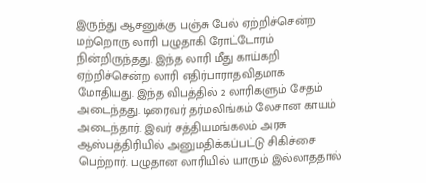இருந்து ஆசனுக்கு பஞ்சு பேல் ஏற்றிச்சென்ற மற்றொரு லாரி பழுதாகி ரோட்டோரம் நின்றிருந்தது. இந்த லாரி மீது காய்கறி ஏற்றிச்சென்ற லாரி எதிர்பாராதவிதமாக மோதியது. இந்த விபத்தில் 2 லாரிகளும் சேதம் அடைந்தது. டிரைவர் தர்மலிங்கம் லேசான காயம் அடைந்தார். இவர் சத்தியமங்கலம் அரசு ஆஸ்பத்திரியில் அனுமதிக்கப்பட்டு சிகிச்சை பெற்றார். பழுதான லாரியில் யாரும் இல்லாததால்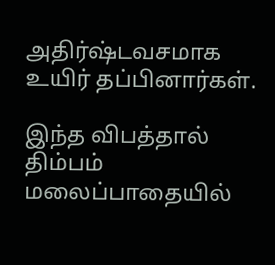அதிர்ஷ்டவசமாக உயிர் தப்பினார்கள்.

இந்த விபத்தால் திம்பம் மலைப்பாதையில்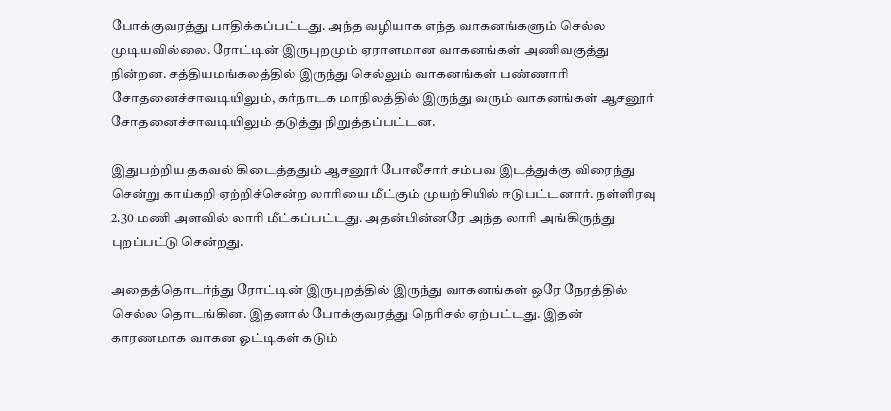போக்குவரத்து பாதிக்கப்பட்டது. அந்த வழியாக எந்த வாகனங்களும் செல்ல முடியவில்லை. ரோட்டின் இருபுறமும் ஏராளமான வாகனங்கள் அணிவகுத்து நின்றன. சத்தியமங்கலத்தில் இருந்து செல்லும் வாகனங்கள் பண்ணாரி சோதனைச்சாவடியிலும், கர்நாடக மாநிலத்தில் இருந்து வரும் வாகனங்கள் ஆசனூர் சோதனைச்சாவடியிலும் தடுத்து நிறுத்தப்பட்டன.

இதுபற்றிய தகவல் கிடைத்ததும் ஆசனூர் போலீசார் சம்பவ இடத்துக்கு விரைந்து சென்று காய்கறி ஏற்றிச்சென்ற லாரியை மீட்கும் முயற்சியில் ஈடுபட்டனார். நள்ளிரவு 2.30 மணி அளவில் லாரி மீட்கப்பட்டது. அதன்பின்னரே அந்த லாரி அங்கிருந்து புறப்பட்டு சென்றது.

அதைத்தொடர்ந்து ரோட்டின் இருபுறத்தில் இருந்து வாகனங்கள் ஒரே நேரத்தில் செல்ல தொடங்கின. இதனால் போக்குவரத்து நெரிசல் ஏற்பட்டது. இதன் காரணமாக வாகன ஓட்டிகள் கடும்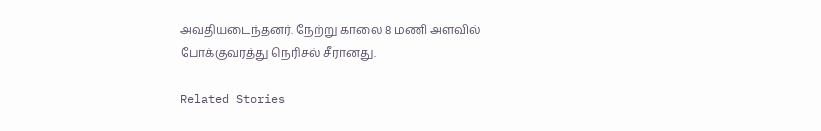அவதியடைந்தனர். நேற்று காலை 8 மணி அளவில் போக்குவரத்து நெரிசல் சீரானது.

Related Stories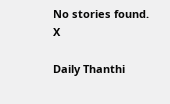No stories found.
X

Daily Thanthi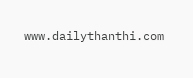www.dailythanthi.com